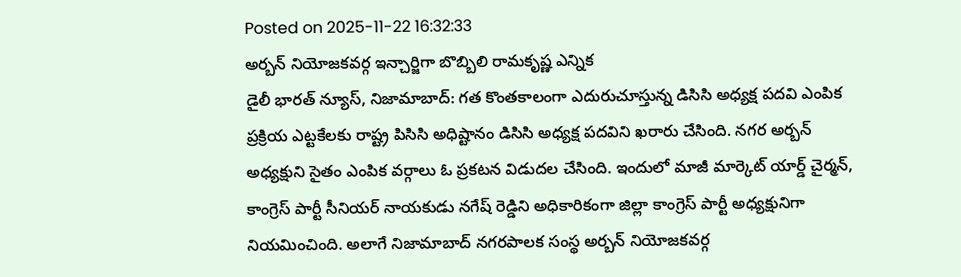Posted on 2025-11-22 16:32:33
అర్బన్ నియోజకవర్గ ఇన్చార్జిగా బొబ్బిలి రామకృష్ణ ఎన్నిక
డైలీ భారత్ న్యూస్, నిజామాబాద్: గత కొంతకాలంగా ఎదురుచూస్తున్న డిసిసి అధ్యక్ష పదవి ఎంపిక ప్రక్రియ ఎట్టకేలకు రాష్ట్ర పిసిసి అధిష్టానం డిసిసి అధ్యక్ష పదవిని ఖరారు చేసింది. నగర అర్బన్ అధ్యక్షుని సైతం ఎంపిక వర్గాలు ఓ ప్రకటన విడుదల చేసింది. ఇందులో మాజీ మార్కెట్ యార్డ్ చైర్మన్, కాంగ్రెస్ పార్టీ సీనియర్ నాయకుడు నగేష్ రెడ్డిని అధికారికంగా జిల్లా కాంగ్రెస్ పార్టీ అధ్యక్షునిగా నియమించింది. అలాగే నిజామాబాద్ నగరపాలక సంస్థ అర్బన్ నియోజకవర్గ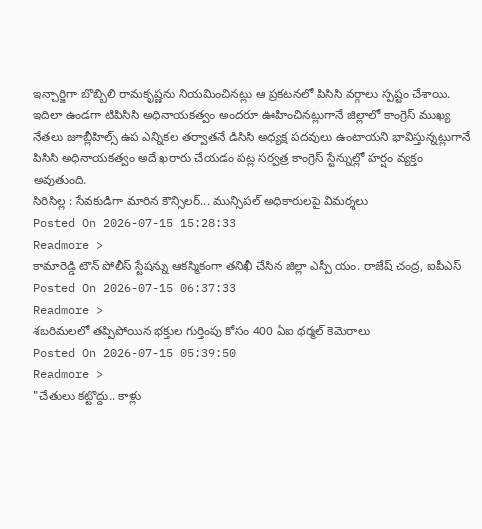ఇన్చార్జిగా బొబ్బిలి రామకృష్ణను నియమించినట్లు ఆ ప్రకటనలో పిసిసి వర్గాలు స్పష్టం చేశాయి. ఇదిలా ఉండగా టిపిసిసి అధినాయకత్వం అందరూ ఊహించినట్లుగానే జిల్లాలో కాంగ్రెస్ ముఖ్య నేతలు జూబ్లీహిల్స్ ఉప ఎన్నికల తర్వాతనే డిసిసి అధ్యక్ష పదవులు ఉంటాయని భావిస్తున్నట్లుగానే పిసిసి అధినాయకత్వం అదే ఖరారు చేయడం పట్ల సర్వత్ర కాంగ్రెస్ స్టేన్నుల్లో హర్షం వ్యక్తం అవుతుంది.
సిరిసిల్ల : సేవకుడిగా మారిన కౌన్సిలర్... మున్సిపల్ అధికారులపై విమర్శలు
Posted On 2026-07-15 15:28:33
Readmore >
కామారెడ్డి టౌన్ పోలీస్ స్టేషన్ను ఆకస్మికంగా తనిఖీ చేసిన జిల్లా ఎస్పీ యం. రాజేష్ చంద్ర, ఐపీఎస్
Posted On 2026-07-15 06:37:33
Readmore >
శబరిమలలో తప్పిపోయిన భక్తుల గుర్తింపు కోసం 400 ఏఐ థర్మల్ కెమెరాలు
Posted On 2026-07-15 05:39:50
Readmore >
"చేతులు కట్టొద్దు.. కాళ్లు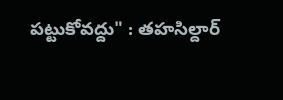పట్టుకోవద్దు" : తహసిల్దార్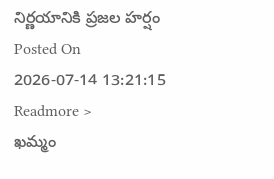నిర్ణయానికి ప్రజల హర్షం
Posted On 2026-07-14 13:21:15
Readmore >
ఖమ్మం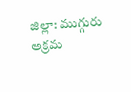జిల్లా: ముగ్గురు అక్రమ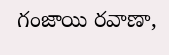గంజాయి రవాణా,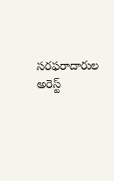సరఫరాదారుల అరెస్ట్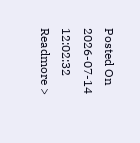Posted On 2026-07-14 12:02:32
Readmore >